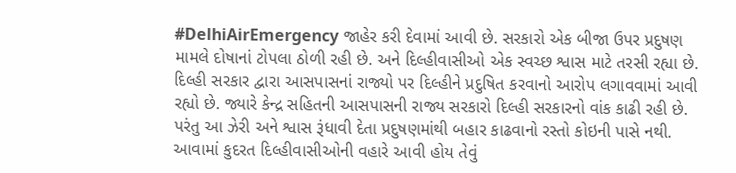#DelhiAirEmergency જાહેર કરી દેવામાં આવી છે. સરકારો એક બીજા ઉપર પ્રદુષણ મામલે દોષાનાં ટોપલા ઠોળી રહી છે. અને દિલ્હીવાસીઓ એક સ્વચ્છ શ્વાસ માટે તરસી રહ્યા છે. દિલ્હી સરકાર દ્વારા આસપાસનાં રાજ્યો પર દિલ્હીને પ્રદુષિત કરવાનો આરોપ લગાવવામાં આવી રહ્યો છે. જ્યારે કેન્દ્ર સહિતની આસપાસની રાજ્ય સરકારો દિલ્હી સરકારનો વાંક કાઢી રહી છે. પરંતુ આ ઝેરી અને શ્વાસ રૂંધાવી દેતા પ્રદુષણમાંથી બહાર કાઢવાનો રસ્તો કોઇની પાસે નથી. આવામાં કુદરત દિલ્હીવાસીઓની વહારે આવી હોય તેવું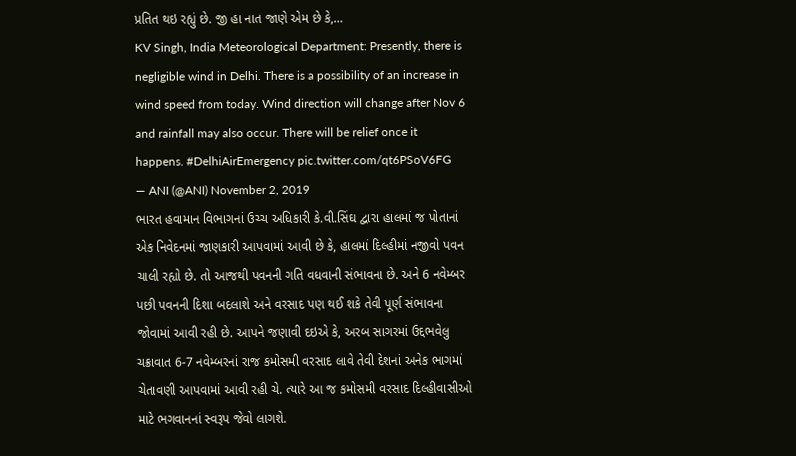પ્રતિત થઇ રહ્યું છે. જી હા નાત જાણે એમ છે કે,…
KV Singh, India Meteorological Department: Presently, there is negligible wind in Delhi. There is a possibility of an increase in wind speed from today. Wind direction will change after Nov 6 and rainfall may also occur. There will be relief once it happens. #DelhiAirEmergency pic.twitter.com/qt6PSoV6FG
— ANI (@ANI) November 2, 2019
ભારત હવામાન વિભાગનાં ઉચ્ચ અધિકારી કે.વી.સિંઘ દ્વારા હાલમાં જ પોતાનાં એક નિવેદનમાં જાણકારી આપવામાં આવી છે કે, હાલમાં દિલ્હીમાં નજીવો પવન ચાલી રહ્યો છે. તો આજથી પવનની ગતિ વધવાની સંભાવના છે. અને 6 નવેમ્બર પછી પવનની દિશા બદલાશે અને વરસાદ પણ થઈ શકે તેવી પૂર્ણ સંભાવના જોવામાં આવી રહી છે. આપને જણાવી દઇએ કે, અરબ સાગરમાં ઉદ્દભવેલુ ચક્રાવાત 6-7 નવેમ્બરનાં રાજ કમોસમી વરસાદ લાવે તેવી દેશનાં અનેક ભાગમાં ચેતાવણી આપવામાં આવી રહી ચે. ત્યારે આ જ કમોસમી વરસાદ દિલ્હીવાસીઓ માટે ભગવાનનાં સ્વરૂપ જેવો લાગશે.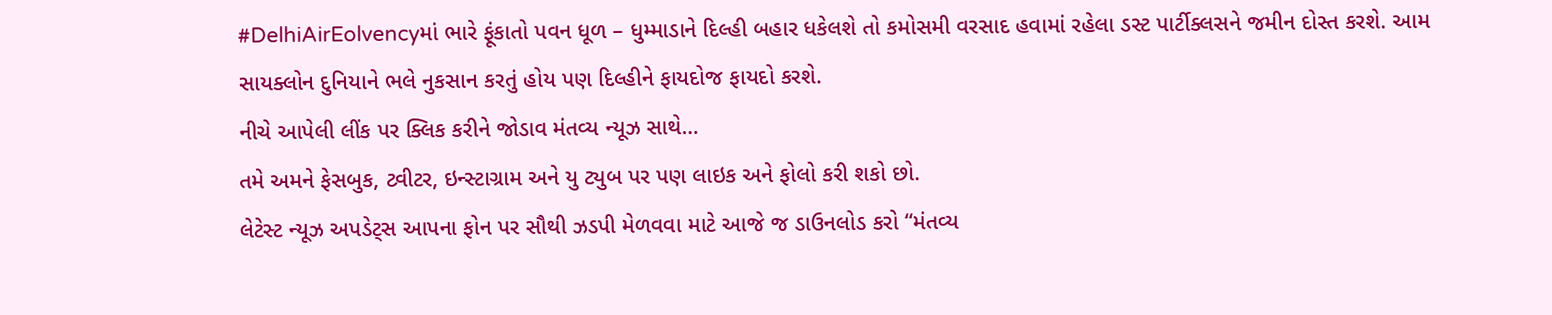#DelhiAirEolvencyમાં ભારે ફૂંકાતો પવન ધૂળ – ધુમ્માડાને દિલ્હી બહાર ધકેલશે તો કમોસમી વરસાદ હવામાં રહેલા ડસ્ટ પાર્ટીક્લસને જમીન દોસ્ત કરશે. આમ સાયક્લોન દુનિયાને ભલે નુકસાન કરતું હોય પણ દિલ્હીને ફાયદોજ ફાયદો કરશે.
નીચે આપેલી લીંક પર ક્લિક કરીને જોડાવ મંતવ્ય ન્યૂઝ સાથે…
તમે અમને ફેસબુક, ટ્વીટર, ઇન્સ્ટાગ્રામ અને યુ ટ્યુબ પર પણ લાઇક અને ફોલો કરી શકો છો.
લેટેસ્ટ ન્યૂઝ અપડેટ્સ આપના ફોન પર સૌથી ઝડપી મેળવવા માટે આજે જ ડાઉનલોડ કરો “મંતવ્ય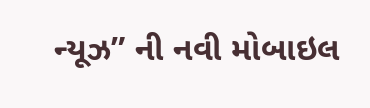ન્યૂઝ” ની નવી મોબાઇલ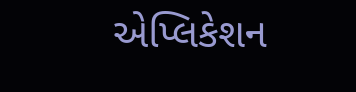એપ્લિકેશન